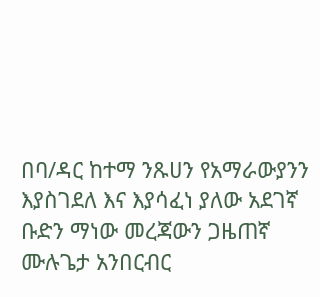በባ/ዳር ከተማ ንጹሀን የአማራውያንን እያስገደለ እና እያሳፈነ ያለው አደገኛ ቡድን ማነው መረጃውን ጋዜጠኛ ሙሉጌታ አንበርብር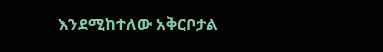እንደሚከተለው አቅርቦታል